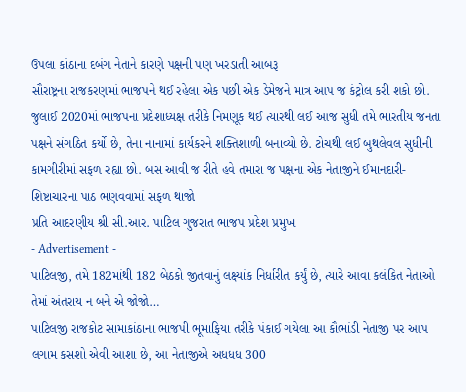ઉપલા કાંઠાના દબંગ નેતાને કારણે પક્ષની પણ ખરડાતી આબરૂ
સૌરાષ્ટ્રના રાજકરણમાં ભાજપને થઈ રહેલા એક પછી એક ડેમેજને માત્ર આપ જ કંટ્રોલ કરી શકો છો. જુલાઈ 2020માં ભાજપના પ્રદેશાધ્યક્ષ તરીકે નિમણૂક થઈ ત્યારથી લઈ આજ સુધી તમે ભારતીય જનતા પક્ષને સંગઠિત કર્યો છે, તેના નાનામાં કાર્યકરને શક્તિશાળી બનાવ્યો છે. ટોચથી લઈ બુથલેવલ સુધીની કામગીરીમાં સફળ રહ્યા છો. બસ આવી જ રીતે હવે તમારા જ પક્ષના એક નેતાજીને ઈમાનદારી-શિષ્ટાચારના પાઠ ભણવવામાં સફળ થાજો
પ્રતિ આદરણીય શ્રી સી.આર. પાટિલ ગુજરાત ભાજપ પ્રદેશ પ્રમુખ
- Advertisement -
પાટિલજી, તમે 182માંથી 182 બેઠકો જીતવાનું લક્ષ્યાંક નિર્ધારીત કર્યું છે, ત્યારે આવા કલંકિત નેતાઓ તેમાં અંતરાય ન બને એ જોજો…
પાટિલજી રાજકોટ સામાકાંઠાના ભાજપી ભૂમાફિયા તરીકે પંકાઈ ગયેલા આ કૌભાંડી નેતાજી પર આપ લગામ કસશો એવી આશા છે, આ નેતાજીએ અધધધ 300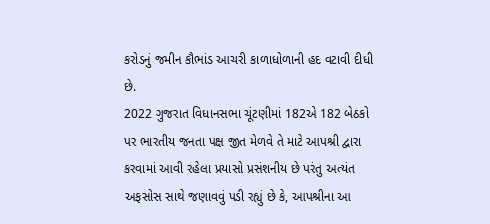કરોડનું જમીન કૌભાંડ આચરી કાળાધોળાની હદ વટાવી દીધી છે.
2022 ગુજરાત વિધાનસભા ચૂંટણીમાં 182એ 182 બેઠકો પર ભારતીય જનતા પક્ષ જીત મેળવે તે માટે આપશ્રી દ્વારા કરવામાં આવી રહેલા પ્રયાસો પ્રસંશનીય છે પરંતુ અત્યંત અફસોસ સાથે જણાવવું પડી રહ્યું છે કે, આપશ્રીના આ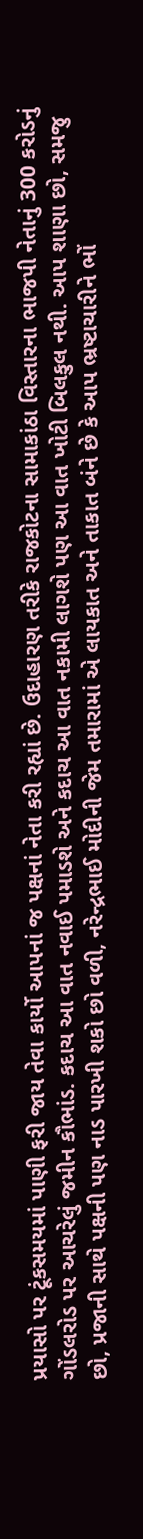પ્રયાસો પર ટૂંકસમયમાં પાણી ફરી જાય તેવા કાર્યો આપનાં જ પક્ષનાં નેતા કરી રહ્યાં છે. ઉદાહારણ તરીકે રાજકોટના સામાકાંઠા વિસ્તારના ભાજપી નેતાનું 300 કરોડનું ગોંડલરોડ પર આચરેલું જમીન કૌભાંડ. કદાચ આ વાત નવાઈ પમાડશે અને કદાચ આ વાત નકામી લાગશે પણ આ વાત ખોટી બિલકુલ નથી. આપ શાણા છો, સમજુ છો, પ્રજાની સાથે પક્ષની પણ નાડ પારખી શકો છો વળી, નરેન્દ્રભાઈ મોદીની જેમ તમારામાં એ લાયકાત અને તાકાત બંને છે કે આપ ભ્રષ્ટાચારીને ભોં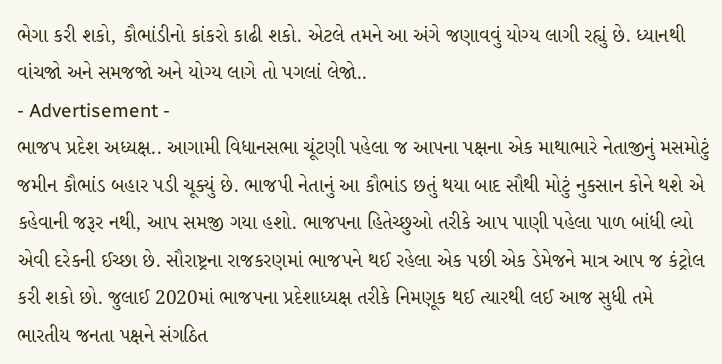ભેગા કરી શકો, કૌભાંડીનો કાંકરો કાઢી શકો. એટલે તમને આ અંગે જણાવવું યોગ્ય લાગી રહ્યું છે. ધ્યાનથી વાંચજો અને સમજજો અને યોગ્ય લાગે તો પગલાં લેજો..
- Advertisement -
ભાજપ પ્રદેશ અધ્યક્ષ.. આગામી વિધાનસભા ચૂંટણી પહેલા જ આપના પક્ષના એક માથાભારે નેતાજીનું મસમોટું જમીન કૌભાંડ બહાર પડી ચૂક્યું છે. ભાજપી નેતાનું આ કૌભાંડ છતું થયા બાદ સૌથી મોટું નુકસાન કોને થશે એ કહેવાની જરૂર નથી, આપ સમજી ગયા હશો. ભાજપના હિતેચ્છુઓ તરીકે આપ પાણી પહેલા પાળ બાંધી લ્યો એવી દરેકની ઈચ્છા છે. સૌરાષ્ટ્રના રાજકરણમાં ભાજપને થઈ રહેલા એક પછી એક ડેમેજને માત્ર આપ જ કંટ્રોલ કરી શકો છો. જુલાઈ 2020માં ભાજપના પ્રદેશાધ્યક્ષ તરીકે નિમણૂક થઈ ત્યારથી લઈ આજ સુધી તમે ભારતીય જનતા પક્ષને સંગઠિત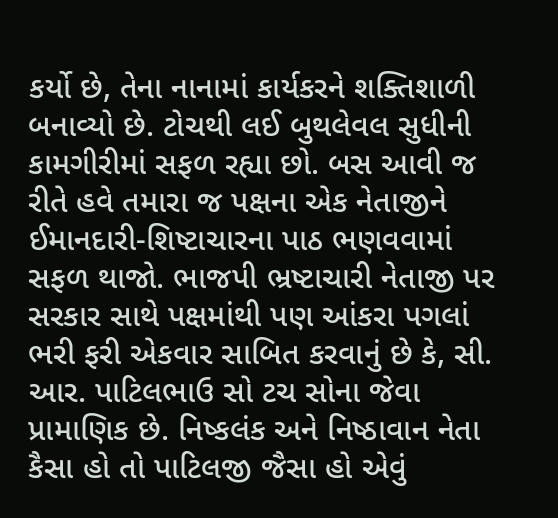કર્યો છે, તેના નાનામાં કાર્યકરને શક્તિશાળી બનાવ્યો છે. ટોચથી લઈ બુથલેવલ સુધીની કામગીરીમાં સફળ રહ્યા છો. બસ આવી જ રીતે હવે તમારા જ પક્ષના એક નેતાજીને ઈમાનદારી-શિષ્ટાચારના પાઠ ભણવવામાં સફળ થાજો. ભાજપી ભ્રષ્ટાચારી નેતાજી પર સરકાર સાથે પક્ષમાંથી પણ આંકરા પગલાં ભરી ફરી એકવાર સાબિત કરવાનું છે કે, સી. આર. પાટિલભાઉ સો ટચ સોના જેવા પ્રામાણિક છે. નિષ્કલંક અને નિષ્ઠાવાન નેતા કૈસા હો તો પાટિલજી જૈસા હો એવું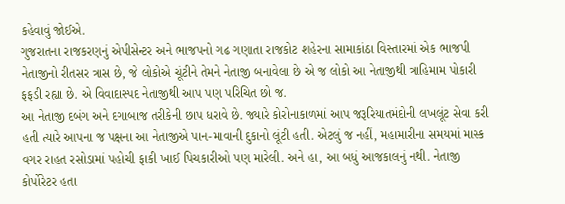કહેવાવું જોઈએ.
ગુજરાતના રાજકરણનું એપીસેન્ટર અને ભાજપનો ગઢ ગણાતા રાજકોટ શહેરના સામાકાંઠા વિસ્તારમાં એક ભાજપી નેતાજીનો રીતસર ત્રાસ છે, જે લોકોએ ચૂંટીને તેમને નેતાજી બનાવેલા છે એ જ લોકો આ નેતાજીથી ત્રાહિમામ પોકારી ફફડી રહ્યા છે. એ વિવાદાસ્પદ નેતાજીથી આપ પણ પરિચિત છો જ.
આ નેતાજી દબંગ અને દગાબાજ તરીકેની છાપ ધરાવે છે. જ્યારે કોરોનાકાળમાં આપ જરૂરિયાતમંદોની લખલૂંટ સેવા કરી હતી ત્યારે આપના જ પક્ષના આ નેતાજીએ પાન-માવાની દુકાનો લૂંટી હતી. એટલું જ નહીં, મહામારીના સમયમાં માસ્ક વગર રાહત રસોડામાં પહોચી ફાકી ખાઈ પિચકારીઓ પણ મારેલી. અને હા, આ બધું આજકાલનું નથી. નેતાજી કોર્પોરેટર હતા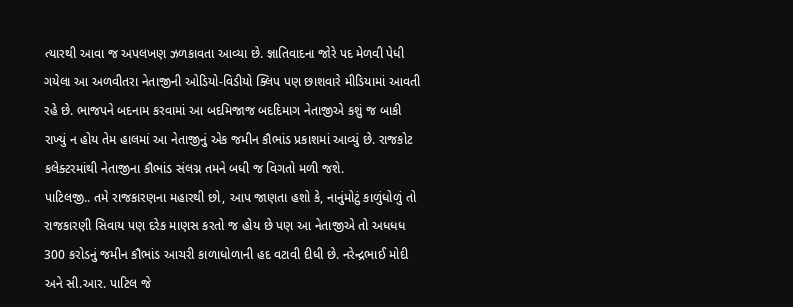ત્યારથી આવા જ અપલખણ ઝળકાવતા આવ્યા છે. જ્ઞાતિવાદના જોરે પદ મેળવી પેધી ગયેલા આ અળવીતરા નેતાજીની ઓડિયો-વિડીયો ક્લિપ પણ છાશવારે મીડિયામાં આવતી રહે છે. ભાજપને બદનામ કરવામાં આ બદમિજાજ બદદિમાગ નેતાજીએ કશું જ બાકી રાખ્યું ન હોય તેમ હાલમાં આ નેતાજીનું એક જમીન કૌભાંડ પ્રકાશમાં આવ્યું છે. રાજકોટ કલેક્ટરમાંથી નેતાજીના કૌભાંડ સંલગ્ન તમને બધી જ વિગતો મળી જશે.
પાટિલજી.. તમે રાજકારણના મહારથી છો, આપ જાણતા હશો કે, નાનુંમોટું કાળુંધોળું તો રાજકારણી સિવાય પણ દરેક માણસ કરતો જ હોય છે પણ આ નેતાજીએ તો અધધધ 300 કરોડનું જમીન કૌભાંડ આચરી કાળાધોળાની હદ વટાવી દીધી છે. નરેન્દ્રભાઈ મોદી અને સી.આર. પાટિલ જે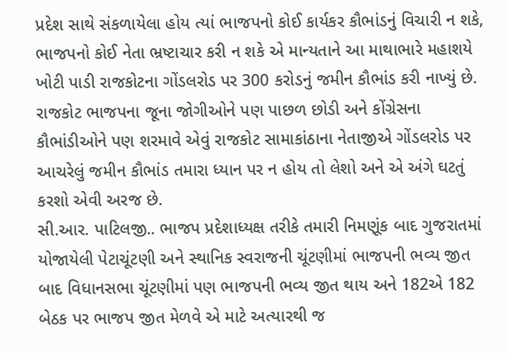પ્રદેશ સાથે સંકળાયેલા હોય ત્યાં ભાજપનો કોઈ કાર્યકર કૌભાંડનું વિચારી ન શકે, ભાજપનો કોઈ નેતા ભ્રષ્ટાચાર કરી ન શકે એ માન્યતાને આ માથાભારે મહાશયે ખોટી પાડી રાજકોટના ગોંડલરોડ પર 300 કરોડનું જમીન કૌભાંડ કરી નાખ્યું છે. રાજકોટ ભાજપના જૂના જોગીઓને પણ પાછળ છોડી અને કોંગ્રેસના કૌભાંડીઓને પણ શરમાવે એવું રાજકોટ સામાકાંઠાના નેતાજીએ ગોંડલરોડ પર આચરેલું જમીન કૌભાંડ તમારા ધ્યાન પર ન હોય તો લેશો અને એ અંગે ઘટતું કરશો એવી અરજ છે.
સી.આર. પાટિલજી.. ભાજપ પ્રદેશાધ્યક્ષ તરીકે તમારી નિમણૂંક બાદ ગુજરાતમાં યોજાયેલી પેટાચૂંટણી અને સ્થાનિક સ્વરાજની ચૂંટણીમાં ભાજપની ભવ્ય જીત બાદ વિધાનસભા ચૂંટણીમાં પણ ભાજપની ભવ્ય જીત થાય અને 182એ 182 બેઠક પર ભાજપ જીત મેળવે એ માટે અત્યારથી જ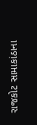રાજકોટ સામાકાંઠાના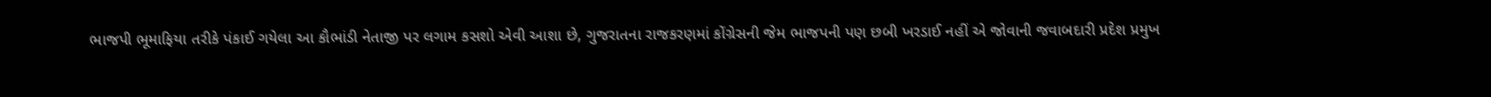ભાજપી ભૂમાફિયા તરીકે પંકાઈ ગયેલા આ કૌભાંડી નેતાજી પર લગામ કસશો એવી આશા છે, ગુજરાતના રાજકરણમાં કોંગ્રેસની જેમ ભાજપની પણ છબી ખરડાઈ નહીં એ જોવાની જવાબદારી પ્રદેશ પ્રમુખ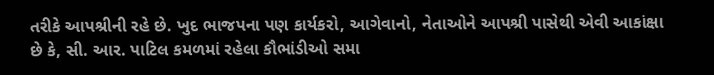તરીકે આપશ્રીની રહે છે. ખુદ ભાજપના પણ કાર્યકરો, આગેવાનો, નેતાઓને આપશ્રી પાસેથી એવી આકાંક્ષા છે કે, સી. આર. પાટિલ કમળમાં રહેલા કૌભાંડીઓ સમા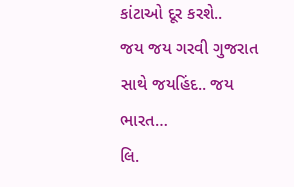કાંટાઓ દૂર કરશે..
જય જય ગરવી ગુજરાત સાથે જયહિંદ.. જય ભારત…
લિ.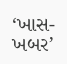‘ખાસ-ખબર’